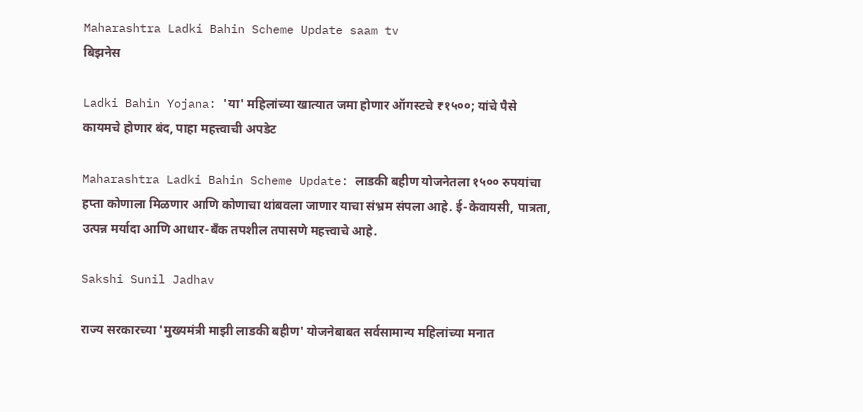Maharashtra Ladki Bahin Scheme Update saam tv
बिझनेस

Ladki Bahin Yojana: 'या' महिलांच्या खात्यात जमा होणार ऑगस्टचे ₹१५००; यांचे पैसे कायमचे होणार बंद, पाहा महत्त्वाची अपडेट

Maharashtra Ladki Bahin Scheme Update: लाडकी बहीण योजनेतला १५०० रुपयांचा हप्ता कोणाला मिळणार आणि कोणाचा थांबवला जाणार याचा संभ्रम संपला आहे. ई-केवायसी, पात्रता, उत्पन्न मर्यादा आणि आधार-बँक तपशील तपासणे महत्त्वाचे आहे.

Sakshi Sunil Jadhav

राज्य सरकारच्या 'मुख्यमंत्री माझी लाडकी बहीण' योजनेबाबत सर्वसामान्य महिलांच्या मनात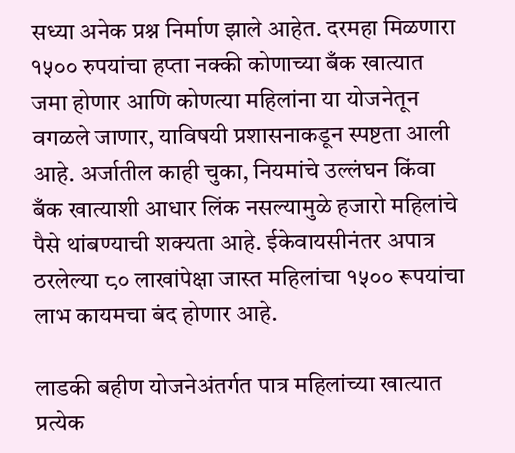सध्या अनेक प्रश्न निर्माण झाले आहेत. दरमहा मिळणारा १५०० रुपयांचा हप्ता नक्की कोणाच्या बँक खात्यात जमा होणार आणि कोणत्या महिलांना या योजनेतून वगळले जाणार, याविषयी प्रशासनाकडून स्पष्टता आली आहे. अर्जातील काही चुका, नियमांचे उल्लंघन किंवा बँक खात्याशी आधार लिंक नसल्यामुळे हजारो महिलांचे पैसे थांबण्याची शक्यता आहे. ईकेवायसीनंतर अपात्र ठरलेल्या ८० लाखांपेक्षा जास्त महिलांचा १५०० रूपयांचा लाभ कायमचा बंद होणार आहे.

लाडकी बहीण योजनेअंतर्गत पात्र महिलांच्या खात्यात प्रत्येक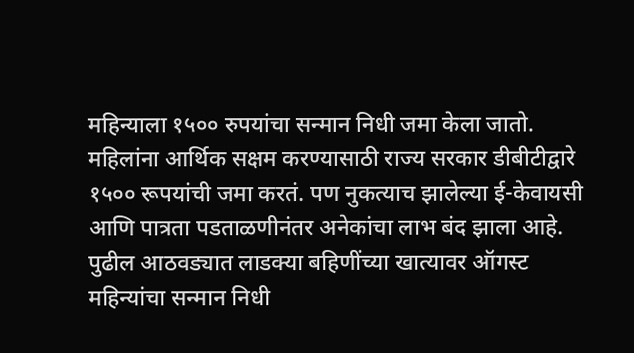महिन्याला १५०० रुपयांचा सन्मान निधी जमा केला जातो. महिलांना आर्थिक सक्षम करण्यासाठी राज्य सरकार डीबीटीद्वारे १५०० रूपयांची जमा करतं. पण नुकत्याच झालेल्या ई-केवायसी आणि पात्रता पडताळणीनंतर अनेकांचा लाभ बंद झाला आहे. पुढील आठवड्यात लाडक्या बहिणींच्या खात्यावर ऑगस्ट महिन्यांचा सन्मान निधी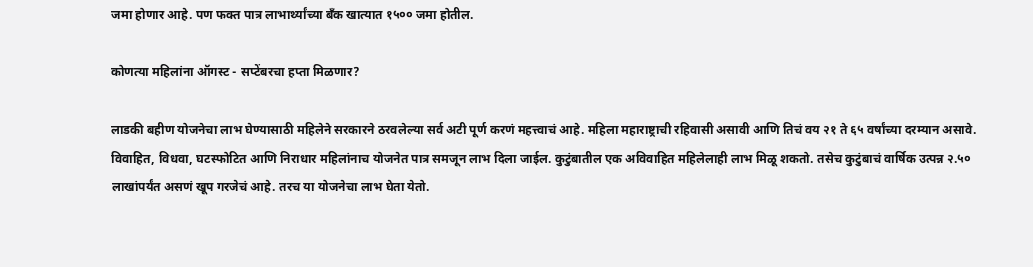जमा होणार आहे. पण फक्त पात्र लाभार्थ्यांच्या बँक खात्यात १५०० जमा होतील.

कोणत्या महिलांना ऑगस्ट - सप्टेंबरचा हप्ता मिळणार?

लाडकी बहीण योजनेचा लाभ घेण्यासाठी महिलेने सरकारने ठरवलेल्या सर्व अटी पूर्ण करणं महत्त्वाचं आहे. महिला महाराष्ट्राची रहिवासी असावी आणि तिचं वय २१ ते ६५ वर्षांच्या दरम्यान असावे. विवाहित, विधवा, घटस्फोटित आणि निराधार महिलांनाच योजनेत पात्र समजून लाभ दिला जाईल. कुटुंबातील एक अविवाहित महिलेलाही लाभ मिळू शकतो. तसेच कुटुंबाचं वार्षिक उत्पन्न २.५० लाखांपर्यंत असणं खूप गरजेचं आहे. तरच या योजनेचा लाभ घेता येतो.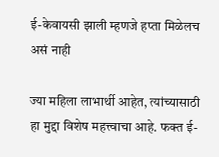ई-केवायसी झाली म्हणजे हप्ता मिळेलच असं नाही

ज्या महिला लाभार्थी आहेत, त्यांच्यासाठी हा मुद्दा विशेष महत्त्वाचा आहे. फक्त ई-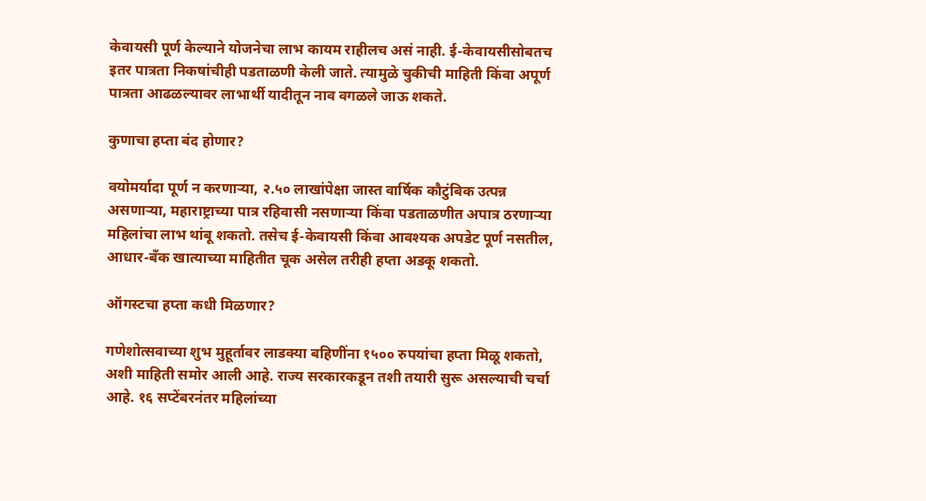केवायसी पूर्ण केल्याने योजनेचा लाभ कायम राहीलच असं नाही. ई-केवायसीसोबतच इतर पात्रता निकषांचीही पडताळणी केली जाते. त्यामुळे चुकीची माहिती किंवा अपूर्ण पात्रता आढळल्यावर लाभार्थी यादीतून नाव वगळले जाऊ शकते.

कुणाचा हप्ता बंद होणार?

वयोमर्यादा पूर्ण न करणाऱ्या, २.५० लाखांपेक्षा जास्त वार्षिक कौटुंबिक उत्पन्न असणाऱ्या, महाराष्ट्राच्या पात्र रहिवासी नसणाऱ्या किंवा पडताळणीत अपात्र ठरणाऱ्या महिलांचा लाभ थांबू शकतो. तसेच ई-केवायसी किंवा आवश्यक अपडेट पूर्ण नसतील, आधार-बँक खात्याच्या माहितीत चूक असेल तरीही हप्ता अडकू शकतो.

ऑगस्टचा हप्ता कधी मिळणार?

गणेशोत्सवाच्या शुभ मुहूर्तावर लाडक्या बहि‍णींना १५०० रुपयांचा हप्ता मिळू शकतो, अशी माहिती समोर आली आहे. राज्य सरकारकडून तशी तयारी सुरू असल्याची चर्चा आहे. १६ सप्टेंबरनंतर महिलांच्या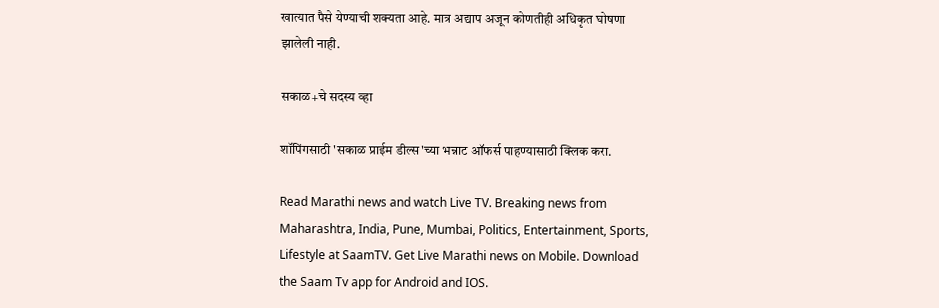खात्यात पैसे येण्याची शक्यता आहे. मात्र अद्याप अजून कोणतीही अधिकृत घोषणा झालेली नाही.

सकाळ+चे सदस्य व्हा

शॉपिंगसाठी 'सकाळ प्राईम डील्स'च्या भन्नाट ऑफर्स पाहण्यासाठी क्लिक करा.

Read Marathi news and watch Live TV. Breaking news from Maharashtra, India, Pune, Mumbai, Politics, Entertainment, Sports, Lifestyle at SaamTV. Get Live Marathi news on Mobile. Download the Saam Tv app for Android and IOS.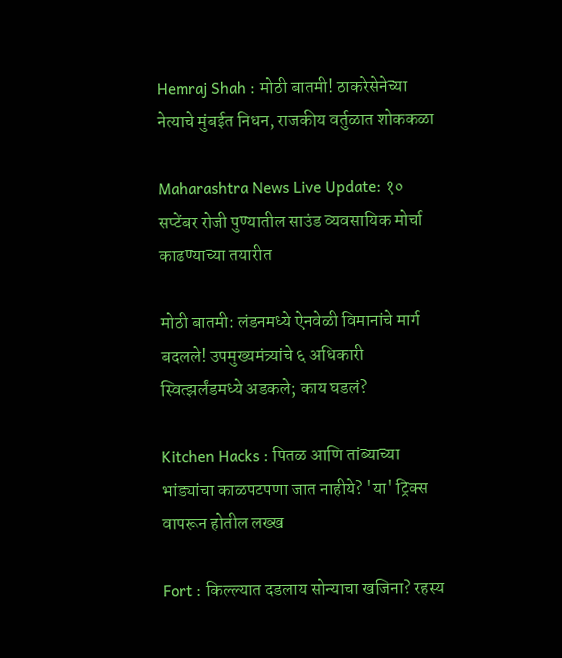Hemraj Shah : मोठी बातमी! ठाकरेसेनेच्या नेत्याचे मुंबईत निधन, राजकीय वर्तुळात शोककळा

Maharashtra News Live Update: १० सप्टेंबर रोजी पुण्यातील साउंड व्यवसायिक मोर्चा काढण्याच्या तयारीत

मोठी बातमी: लंडनमध्ये ऐनवेळी विमानांचे मार्ग बदलले! उपमुख्यमंत्र्यांचे ६ अधिकारी स्वित्झर्लंडमध्ये अडकले; काय घडलं?

Kitchen Hacks : पितळ आणि तांब्याच्या भांड्यांचा काळपटपणा जात नाहीये? 'या' ट्रिक्स वापरून होतील लख्ख

Fort : किल्ल्यात दडलाय सोन्याचा खजिना? रहस्य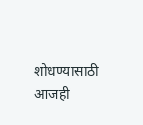शोधण्यासाठी आजही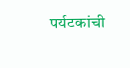पर्यटकांची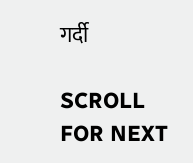गर्दी

SCROLL FOR NEXT